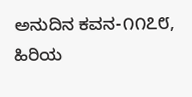ಅನುದಿನ ಕವನ-೧೧೭೮, ಹಿರಿಯ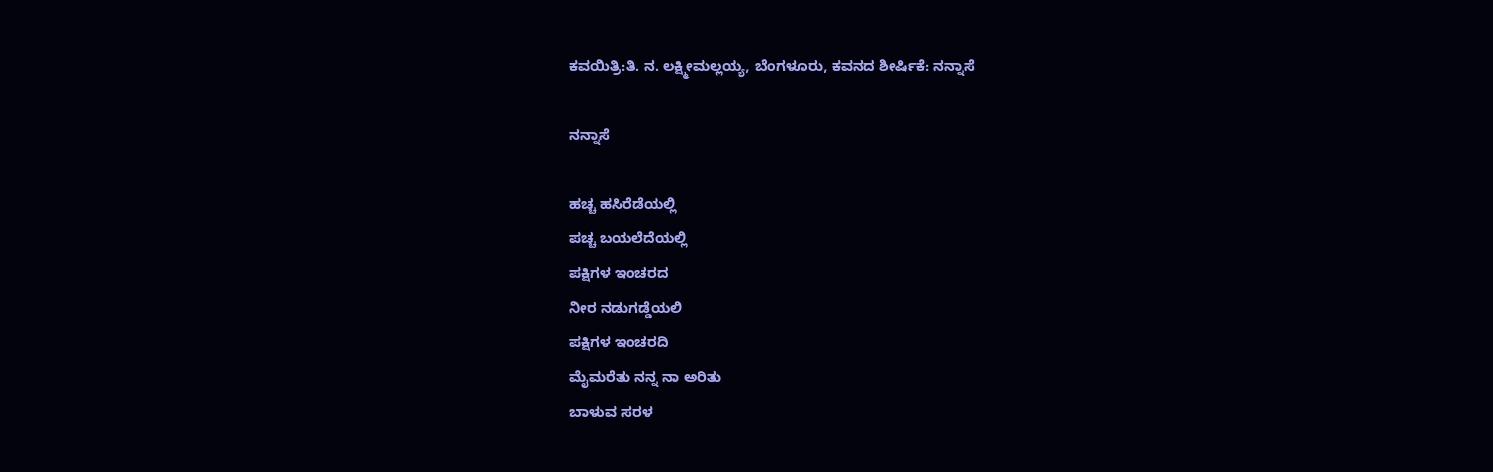ಕವಯಿತ್ರಿ:ತಿ. ನ. ಲಕ್ಷ್ಮೀಮಲ್ಲಯ್ಯ, ಬೆಂಗಳೂರು, ಕವನದ ಶೀರ್ಷಿಕೆ: ನನ್ನಾಸೆ

ನನ್ನಾಸೆ

ಹಚ್ಚ ಹಸಿರೆಡೆಯಲ್ಲಿ
ಪಚ್ಚ ಬಯಲೆದೆಯಲ್ಲಿ
ಪಕ್ಷಿಗಳ ಇಂಚರದ
ನೀರ ನಡುಗಡ್ಡೆಯಲಿ
ಪಕ್ಷಿಗಳ ಇಂಚರದಿ
ಮೈಮರೆತು ನನ್ನ ನಾ ಅರಿತು
ಬಾಳುವ ಸರಳ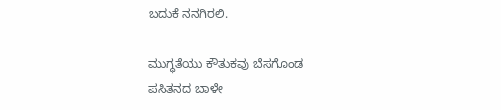ಬದುಕೆ ನನಗಿರಲಿ.

ಮುಗ್ಧತೆಯು ಕೌತುಕವು ಬೆಸಗೊಂಡ
ಪಸಿತನದ ಬಾಳೇ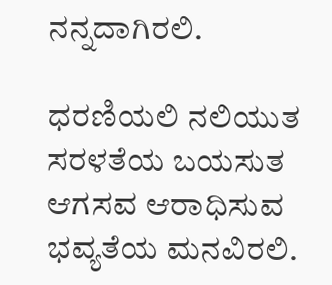ನನ್ನದಾಗಿರಲಿ.

ಧರಣಿಯಲಿ ನಲಿಯುತ
ಸರಳತೆಯ ಬಯಸುತ
ಆಗಸವ ಆರಾಧಿಸುವ
ಭವ್ಯತೆಯ ಮನವಿರಲಿ.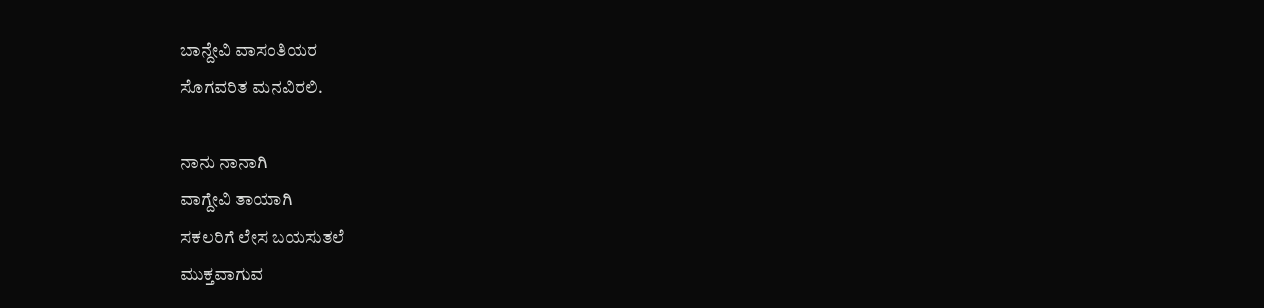ಬಾನ್ದೇವಿ ವಾಸಂತಿಯರ
ಸೊಗವರಿತ ಮನವಿರಲಿ.

ನಾನು ನಾನಾಗಿ
ವಾಗ್ದೇವಿ ತಾಯಾಗಿ
ಸಕಲರಿಗೆ ಲೇಸ ಬಯಸುತಲೆ
ಮುಕ್ತವಾಗುವ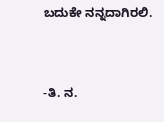ಬದುಕೇ ನನ್ನದಾಗಿರಲಿ.


-ತಿ. ನ.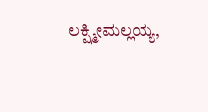ಲಕ್ಷ್ಮೀಮಲ್ಲಯ್ಯ,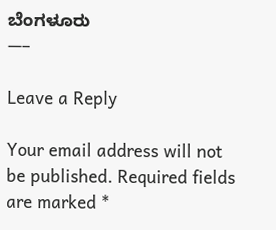ಬೆಂಗಳೂರು
—–

Leave a Reply

Your email address will not be published. Required fields are marked *